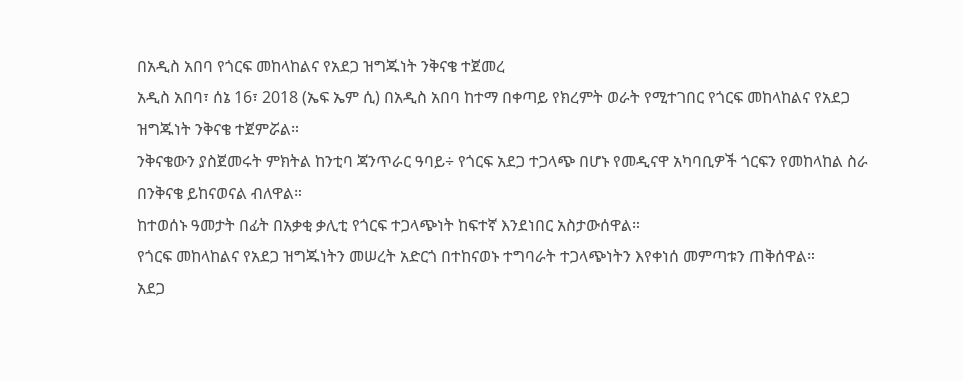በአዲስ አበባ የጎርፍ መከላከልና የአደጋ ዝግጁነት ንቅናቄ ተጀመረ
አዲስ አበባ፣ ሰኔ 16፣ 2018 (ኤፍ ኤም ሲ) በአዲስ አበባ ከተማ በቀጣይ የክረምት ወራት የሚተገበር የጎርፍ መከላከልና የአደጋ ዝግጁነት ንቅናቄ ተጀምሯል።
ንቅናቄውን ያስጀመሩት ምክትል ከንቲባ ጃንጥራር ዓባይ÷ የጎርፍ አደጋ ተጋላጭ በሆኑ የመዲናዋ አካባቢዎች ጎርፍን የመከላከል ስራ በንቅናቄ ይከናወናል ብለዋል።
ከተወሰኑ ዓመታት በፊት በአቃቂ ቃሊቲ የጎርፍ ተጋላጭነት ከፍተኛ እንደነበር አስታውሰዋል።
የጎርፍ መከላከልና የአደጋ ዝግጁነትን መሠረት አድርጎ በተከናወኑ ተግባራት ተጋላጭነትን እየቀነሰ መምጣቱን ጠቅሰዋል።
አደጋ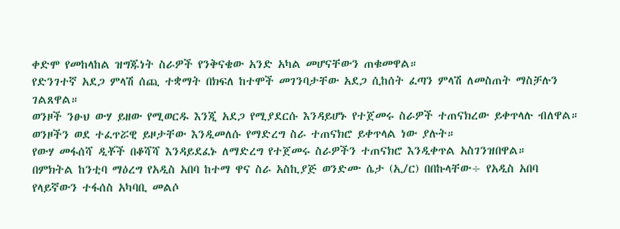ቀድሞ የመከላከል ዝግጁነት ስራዎች የንቅናቄው አንድ አካል መሆናቸውን ጠቁመዋል።
የድንገተኛ አደጋ ምላሽ ሰጪ ተቋማት በክፍለ ከተሞች መገንባታቸው አደጋ ሲከሰት ፈጣን ምላሽ ለመስጠት ማስቻሉን ገልጸዋል።
ወንዞች ንፁህ ውሃ ይዘው የሚወርዱ እንጂ አደጋ የሚያደርሱ እንዳይሆኑ የተጀመሩ ስራዎች ተጠናክረው ይቀጥላሉ ብለዋል።
ወንዞችን ወደ ተፈጥሯዊ ይዞታቸው እንዲመለሱ የማድረግ ስራ ተጠናክሮ ይቀጥላል ነው ያሉት።
የውሃ መፋሰሻ ዲቾች በቆሻሻ እንዳይደፈኑ ለማድረግ የተጀመሩ ስራዎችን ተጠናክሮ እንዲቀጥል አስገንዝበዋል።
በምክትል ከንቲባ ማዕረግ የአዲስ አበባ ከተማ ዋና ስራ አስኪያጅ ወንድሙ ሴታ (ኢ/ር) በበኩላቸው÷ የአዲስ አበባ የላይኛውን ተፋሰስ አካባቢ መልሶ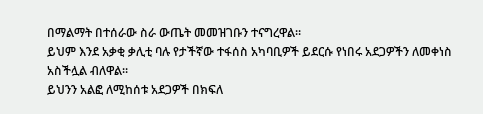በማልማት በተሰራው ስራ ውጤት መመዝገቡን ተናግረዋል።
ይህም እንደ አቃቂ ቃሊቲ ባሉ የታችኛው ተፋሰስ አካባቢዎች ይደርሱ የነበሩ አደጋዎችን ለመቀነስ አስችሏል ብለዋል።
ይህንን አልፎ ለሚከሰቱ አደጋዎች በክፍለ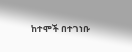ከተሞች በተገነቡ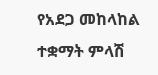የአደጋ መከላከል ተቋማት ምላሽ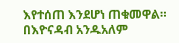እየተሰጠ እንደሆነ ጠቁመዋል።
በእዮናዳብ አንዱአለም